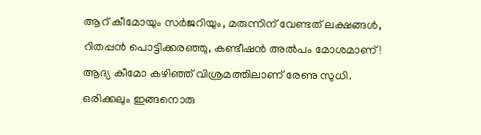ആറ് കീമോയും സർജറിയും, മരുന്നിന് വേണ്ടത് ലക്ഷങ്ങൾ, റിതപ്പൻ പൊട്ടിക്കരഞ്ഞു, കണ്ടീഷൻ അൽപം മോശമാണ്!
ആദ്യ കീമോ കഴിഞ്ഞ് വിശ്രമത്തിലാണ് രേണു സുധി. ഒരിക്കലും ഇങ്ങനൊരു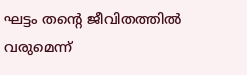ഘട്ടം തന്റെ ജീവിതത്തിൽ വരുമെന്ന്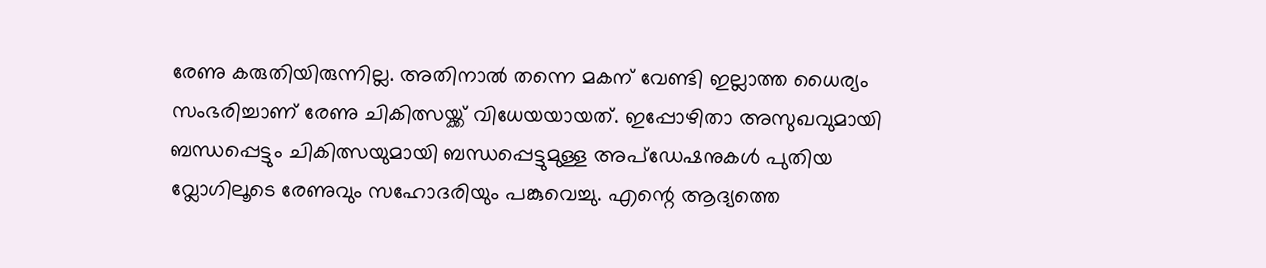രേണു കരുതിയിരുന്നില്ല. അതിനാൽ തന്നെ മകന് വേണ്ടി ഇല്ലാത്ത ധൈര്യം സംഭരിച്ചാണ് രേണു ചികിത്സയ്ക്ക് വിധേയയായത്. ഇപ്പോഴിതാ അസുഖവുമായി ബന്ധപ്പെട്ടും ചികിത്സയുമായി ബന്ധപ്പെട്ടുമുള്ള അപ്ഡേഷനുകൾ പുതിയ വ്ലോഗിലൂടെ രേണുവും സഹോദരിയും പങ്കുവെച്ചു. എന്റെ ആദ്യത്തെ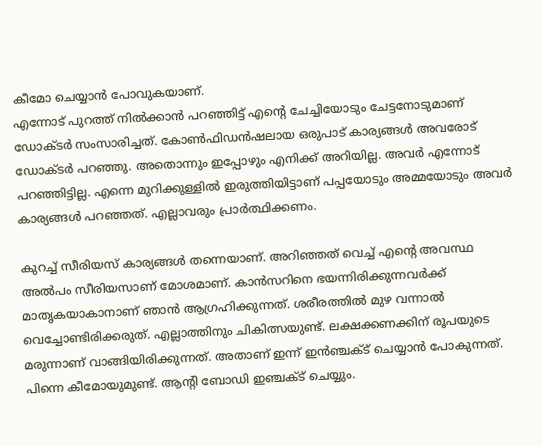കീമോ ചെയ്യാൻ പോവുകയാണ്.
എന്നോട് പുറത്ത് നിൽക്കാൻ പറഞ്ഞിട്ട് എന്റെ ചേച്ചിയോടും ചേട്ടനോടുമാണ് ഡോക്ടർ സംസാരിച്ചത്. കോൺഫിഡൻഷലായ ഒരുപാട് കാര്യങ്ങൾ അവരോട് ഡോക്ടർ പറഞ്ഞു. അതൊന്നും ഇപ്പോഴും എനിക്ക് അറിയില്ല. അവർ എന്നോട് പറഞ്ഞിട്ടില്ല. എന്നെ മുറിക്കുള്ളിൽ ഇരുത്തിയിട്ടാണ് പപ്പയോടും അമ്മയോടും അവർ കാര്യങ്ങൾ പറഞ്ഞത്. എല്ലാവരും പ്രാർത്ഥിക്കണം.

കുറച്ച് സീരിയസ് കാര്യങ്ങൾ തന്നെയാണ്. അറിഞ്ഞത് വെച്ച് എന്റെ അവസ്ഥ അൽപം സീരിയസാണ് മോശമാണ്. കാൻസറിനെ ഭയന്നിരിക്കുന്നവർക്ക് മാതൃകയാകാനാണ് ഞാൻ ആഗ്രഹിക്കുന്നത്. ശരീരത്തിൽ മുഴ വന്നാൽ വെച്ചോണ്ടിരിക്കരുത്. എല്ലാത്തിനും ചികിത്സയുണ്ട്. ലക്ഷക്കണക്കിന് രൂപയുടെ മരുന്നാണ് വാങ്ങിയിരിക്കുന്നത്. അതാണ് ഇന്ന് ഇൻഞ്ചക്ട് ചെയ്യാൻ പോകുന്നത്. പിന്നെ കീമോയുമുണ്ട്. ആന്റി ബോഡി ഇഞ്ചക്ട് ചെയ്യും.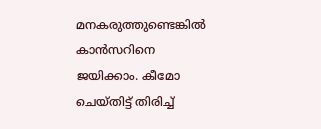മനകരുത്തുണ്ടെങ്കിൽ കാൻസറിനെ ജയിക്കാം. കീമോ ചെയ്തിട്ട് തിരിച്ച്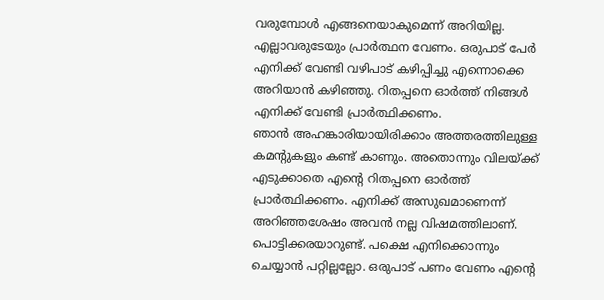വരുമ്പോൾ എങ്ങനെയാകുമെന്ന് അറിയില്ല. എല്ലാവരുടേയും പ്രാർത്ഥന വേണം. ഒരുപാട് പേർ എനിക്ക് വേണ്ടി വഴിപാട് കഴിപ്പിച്ചു എന്നൊക്കെ അറിയാൻ കഴിഞ്ഞു. റിതപ്പനെ ഓർത്ത് നിങ്ങൾ എനിക്ക് വേണ്ടി പ്രാർത്ഥിക്കണം.
ഞാൻ അഹങ്കാരിയായിരിക്കാം അത്തരത്തിലുള്ള കമന്റുകളും കണ്ട് കാണും. അതൊന്നും വിലയ്ക്ക് എടുക്കാതെ എന്റെ റിതപ്പനെ ഓർത്ത് പ്രാർത്ഥിക്കണം. എനിക്ക് അസുഖമാണെന്ന് അറിഞ്ഞശേഷം അവൻ നല്ല വിഷമത്തിലാണ്. പൊട്ടിക്കരയാറുണ്ട്. പക്ഷെ എനിക്കൊന്നും ചെയ്യാൻ പറ്റില്ലല്ലോ. ഒരുപാട് പണം വേണം എന്റെ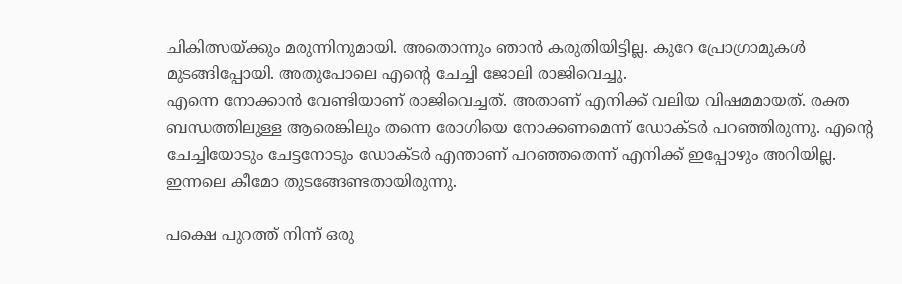ചികിത്സയ്ക്കും മരുന്നിനുമായി. അതൊന്നും ഞാൻ കരുതിയിട്ടില്ല. കുറേ പ്രോഗ്രാമുകൾ മുടങ്ങിപ്പോയി. അതുപോലെ എന്റെ ചേച്ചി ജോലി രാജിവെച്ചു.
എന്നെ നോക്കാൻ വേണ്ടിയാണ് രാജിവെച്ചത്. അതാണ് എനിക്ക് വലിയ വിഷമമായത്. രക്ത ബന്ധത്തിലുള്ള ആരെങ്കിലും തന്നെ രോഗിയെ നോക്കണമെന്ന് ഡോക്ടർ പറഞ്ഞിരുന്നു. എന്റെ ചേച്ചിയോടും ചേട്ടനോടും ഡോക്ടർ എന്താണ് പറഞ്ഞതെന്ന് എനിക്ക് ഇപ്പോഴും അറിയില്ല. ഇന്നലെ കീമോ തുടങ്ങേണ്ടതായിരുന്നു.

പക്ഷെ പുറത്ത് നിന്ന് ഒരു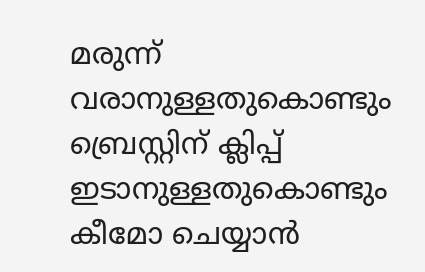മരുന്ന് വരാനുള്ളതുകൊണ്ടും ബ്രെസ്റ്റിന് ക്ലിപ്പ് ഇടാനുള്ളതുകൊണ്ടും കീമോ ചെയ്യാൻ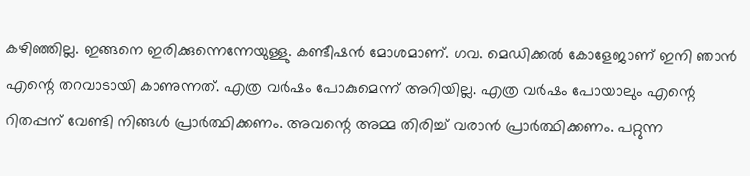കഴിഞ്ഞില്ല. ഇങ്ങനെ ഇരിക്കുന്നെന്നേയുള്ളു. കണ്ടീഷൻ മോശമാണ്. ഗവ. മെഡിക്കൽ കോളേജാണ് ഇനി ഞാൻ എന്റെ തറവാടായി കാണുന്നത്. എത്ര വർഷം പോകുമെന്ന് അറിയില്ല. എത്ര വർഷം പോയാലും എന്റെ റിതപ്പന് വേണ്ടി നിങ്ങൾ പ്രാർത്ഥിക്കണം. അവന്റെ അമ്മ തിരിച്ച് വരാൻ പ്രാർത്ഥിക്കണം. പറ്റുന്ന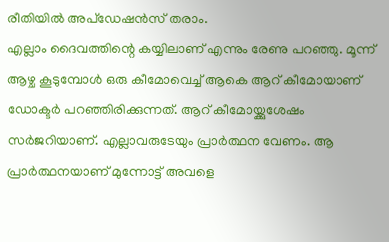രീതിയിൽ അപ്ഡേഷൻസ് തരാം.
എല്ലാം ദൈവത്തിന്റെ കയ്യിലാണ് എന്നും രേണു പറഞ്ഞു. മൂന്ന് ആഴ്ച കൂടുമ്പോൾ ഒരു കീമോവെച്ച് ആകെ ആറ് കീമോയാണ് ഡോക്ടർ പറഞ്ഞിരിക്കുന്നത്. ആറ് കീമോയ്ക്കുശേഷം സർജറിയാണ്. എല്ലാവരുടേയും പ്രാർത്ഥന വേണം. ആ പ്രാർത്ഥനയാണ് മുന്നോട്ട് അവളെ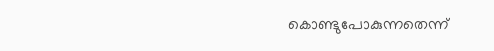കൊണ്ടുപോകുന്നതെന്ന്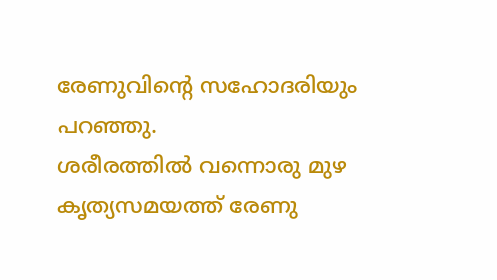രേണുവിന്റെ സഹോദരിയും പറഞ്ഞു.
ശരീരത്തിൽ വന്നൊരു മുഴ കൃത്യസമയത്ത് രേണു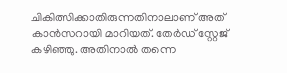ചികിത്സിക്കാതിരുന്നതിനാലാണ് അത് കാൻസറായി മാറിയത്. തേർഡ് സ്റ്റേജ് കഴിഞ്ഞു. അതിനാൽ തന്നെ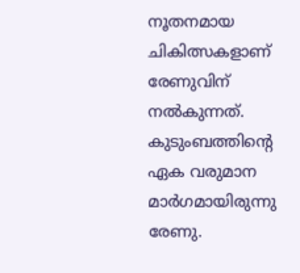നൂതനമായ ചികിത്സകളാണ് രേണുവിന് നൽകുന്നത്. കുടുംബത്തിന്റെ ഏക വരുമാന മാർഗമായിരുന്നു രേണു.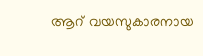ആറ് വയസുകാരനായ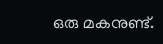ഒരു മകനുണ്ട്.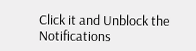Click it and Unblock the Notifications